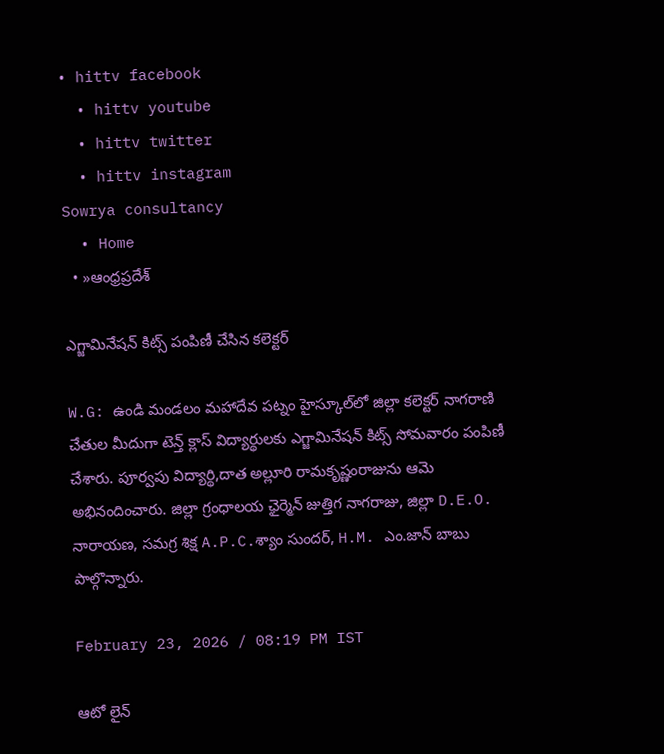• hittv facebook
  • hittv youtube
  • hittv twitter
  • hittv instagram
Sowrya consultancy
  • Home
  • »ఆంధ్రప్రదేశ్

ఎగ్జామినేషన్ కిట్స్ పంపిణీ చేసిన కలెక్టర్

W.G: ఉండి మండలం మహాదేవ పట్నం హైస్కూల్‌లో జిల్లా కలెక్టర్ నాగరాణి చేతుల మీదుగా టెన్త్ క్లాస్ విద్యార్థులకు ఎగ్జామినేషన్ కిట్స్ సోమవారం పంపిణీ చేశారు. పూర్వపు విద్యార్థి,దాత అల్లూరి రామకృష్ణంరాజును ఆమె అభినందించారు. జిల్లా గ్రంధాలయ ఛైర్మెన్ జుత్తిగ నాగరాజు, జిల్లా D.E.O. నారాయణ, సమగ్ర శిక్ష A.P.C.శ్యాం సుందర్, H.M. ఎం.జాన్ బాబు పాల్గొన్నారు.

February 23, 2026 / 08:19 PM IST

ఆటో లైన్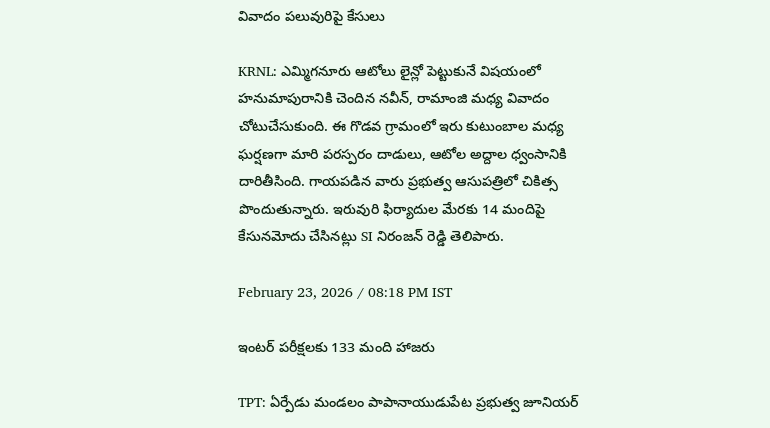వివాదం పలువురిపై కేసులు

KRNL: ఎమ్మిగనూరు ఆటోలు లైన్లో పెట్టుకునే విషయంలో హనుమాపురానికి చెందిన నవీన్, రామాంజి మధ్య వివాదం చోటుచేసుకుంది. ఈ గొడవ గ్రామంలో ఇరు కుటుంబాల మధ్య ఘర్షణగా మారి పరస్పరం దాడులు, ఆటోల అద్దాల ధ్వంసానికి దారితీసింది. గాయపడిన వారు ప్రభుత్వ ఆసుపత్రిలో చికిత్స పొందుతున్నారు. ఇరువురి ఫిర్యాదుల మేరకు 14 మందిపై కేసునమోదు చేసినట్లు SI నిరంజన్ రెడ్డి తెలిపారు.

February 23, 2026 / 08:18 PM IST

ఇంటర్ పరీక్షలకు 133 మంది హాజరు

TPT: ఏర్పేడు మండలం పాపానాయుడుపేట ప్రభుత్వ జూనియర్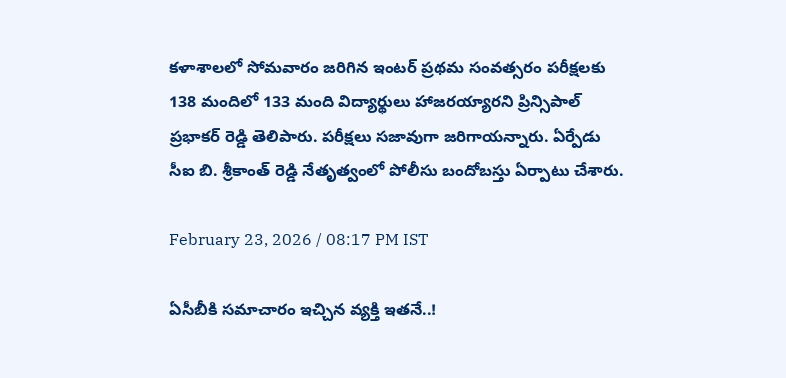కళాశాలలో సోమవారం జరిగిన ఇంటర్ ప్రథమ సంవత్సరం పరీక్షలకు 138 మందిలో 133 మంది విద్యార్థులు హాజరయ్యారని ప్రిన్సిపాల్ ప్రభాకర్ రెడ్డి తెలిపారు. పరీక్షలు సజావుగా జరిగాయన్నారు. ఏర్పేడు సీఐ బి. శ్రీకాంత్ రెడ్డి నేతృత్వంలో పోలీసు బందోబస్తు ఏర్పాటు చేశారు.

February 23, 2026 / 08:17 PM IST

ఏసీబీకి సమాచారం ఇచ్చిన వ్యక్తి ఇతనే..!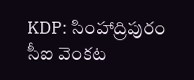KDP: సింహాద్రిపురం సీఐ వెంకట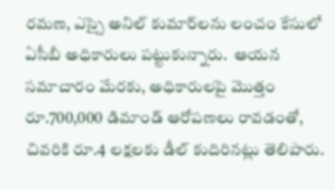రమణ, ఎస్సై అనిల్ కుమార్‌లను లంచం కేసులో ఏసీబీ అధికారులు పట్టుకున్నారు.  ఆయన సమాచారం మేరకు, అధికారులపై మొత్తం రూ.700,000 డిమాండ్ ఆరోపణలు రావడంతో, చివరికి రూ.4 లక్షలకు డీల్ కుదిరినట్లు తెలిపారు.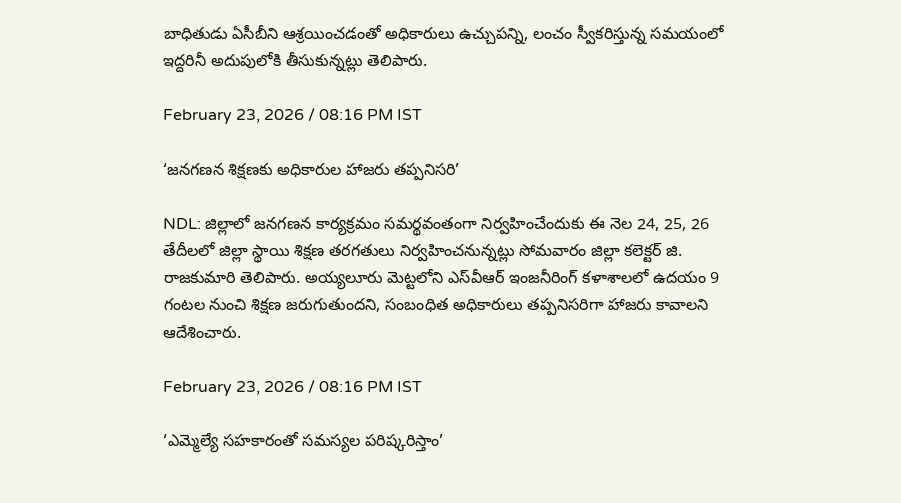బాధితుడు ఏసీబీని ఆశ్రయించడంతో అధికారులు ఉచ్చుపన్ని, లంచం స్వీకరిస్తున్న సమయంలో ఇద్దరినీ అదుపులోకి తీసుకున్నట్లు తెలిపారు.

February 23, 2026 / 08:16 PM IST

‘జనగణన శిక్షణకు అధికారుల హాజరు తప్పనిసరి’

NDL: జిల్లాలో జనగణన కార్యక్రమం సమర్థవంతంగా నిర్వహించేందుకు ఈ నెల 24, 25, 26 తేదీలలో జిల్లా స్థాయి శిక్షణ తరగతులు నిర్వహించనున్నట్లు సోమవారం జిల్లా కలెక్టర్ జి. రాజకుమారి తెలిపారు. అయ్యలూరు మెట్టలోని ఎస్‌వీఆర్ ఇంజనీరింగ్ కళాశాలలో ఉదయం 9 గంటల నుంచి శిక్షణ జరుగుతుందని, సంబంధిత అధికారులు తప్పనిసరిగా హాజరు కావాలని ఆదేశించారు.

February 23, 2026 / 08:16 PM IST

‘ఎమ్మెల్యే సహకారంతో సమస్యల పరిష్కరిస్తాం’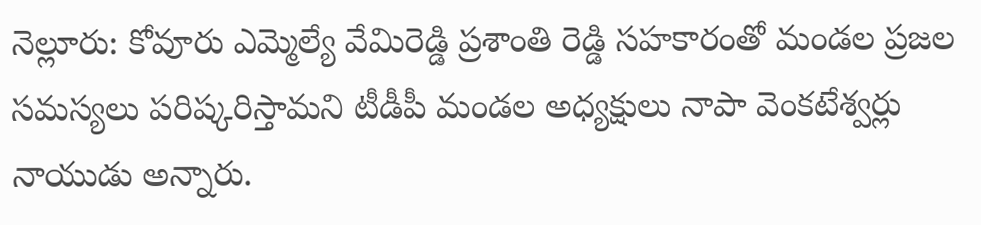నెల్లూరు: కోవూరు ఎమ్మెల్యే వేమిరెడ్డి ప్రశాంతి రెడ్డి సహకారంతో మండల ప్రజల సమస్యలు పరిష్కరిస్తామని టీడీపీ మండల అధ్యక్షులు నాపా వెంకటేశ్వర్లు నాయుడు అన్నారు.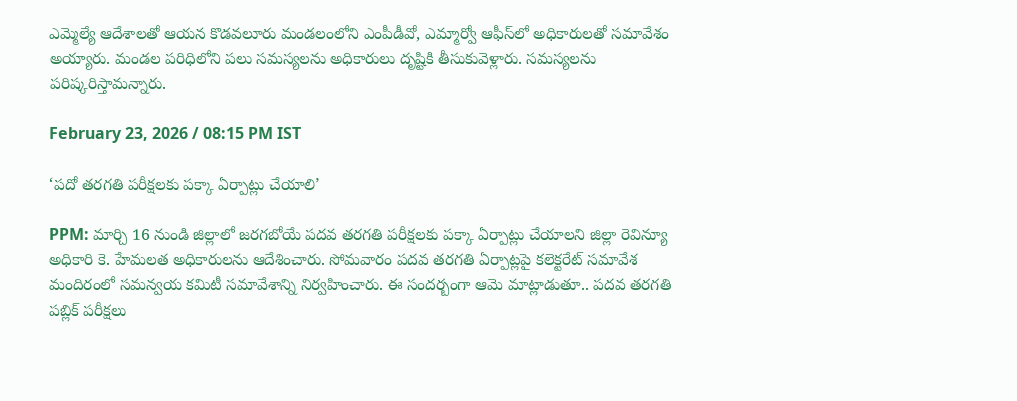ఎమ్మెల్యే ఆదేశాలతో ఆయన కొడవలూరు మండలంలోని ఎంపీడీవో, ఎమ్మార్వో ఆఫీస్‌లో అధికారులతో సమావేశం అయ్యారు. మండల పరిధిలోని పలు సమస్యలను అధికారులు దృష్టికి తీసుకువెళ్లారు. సమస్యలను పరిష్కరిస్తామన్నారు.

February 23, 2026 / 08:15 PM IST

‘పదో తరగతి పరీక్షలకు పక్కా ఏర్పాట్లు చేయాలి’

PPM: మార్చి 16 నుండి జిల్లాలో జరగబోయే పదవ తరగతి పరీక్షలకు పక్కా ఏర్పాట్లు చేయాలని జిల్లా రెవిన్యూ అధికారి కె. హేమలత అధికారులను ఆదేశించారు. సోమవారం పదవ తరగతి ఏర్పాట్లపై కలెక్టరేట్ సమావేశ మందిరంలో సమన్వయ కమిటీ సమావేశాన్ని నిర్వహించారు. ఈ సందర్బంగా ఆమె మాట్లాడుతూ.. పదవ తరగతి పబ్లిక్ పరీక్షలు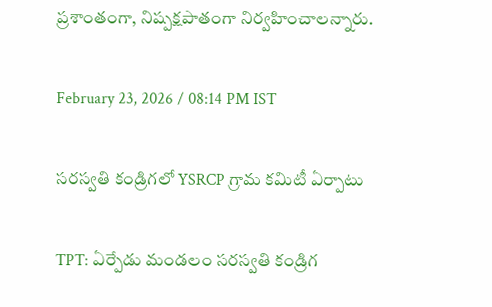ప్రశాంతంగా, నిష్పక్షపాతంగా నిర్వహించాలన్నారు.

February 23, 2026 / 08:14 PM IST

సరస్వతి కండ్రిగలో YSRCP గ్రామ కమిటీ ఏర్పాటు

TPT: ఏర్పేడు మండలం సరస్వతి కండ్రిగ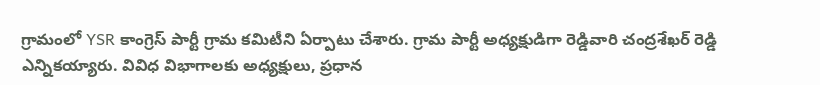గ్రామంలో YSR కాంగ్రెస్ పార్టీ గ్రామ కమిటీని ఏర్పాటు చేశారు. గ్రామ పార్టీ అధ్యక్షుడిగా రెడ్డివారి చంద్రశేఖర్ రెడ్డి ఎన్నికయ్యారు. వివిధ విభాగాలకు అధ్యక్షులు, ప్రధాన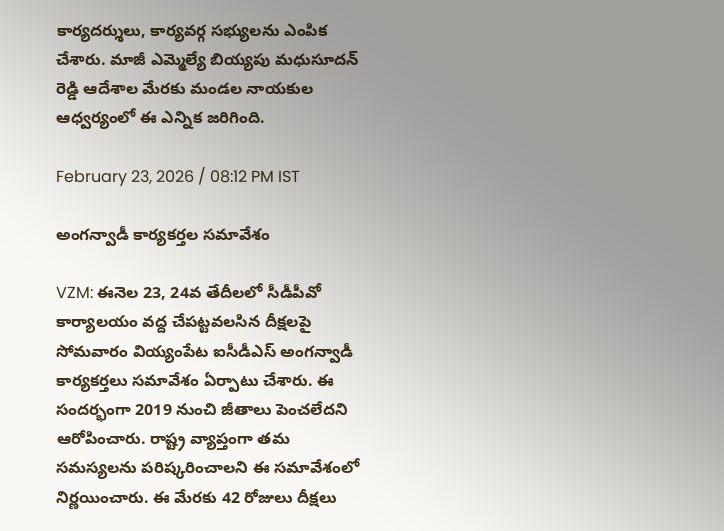కార్యదర్శులు, కార్యవర్గ సభ్యులను ఎంపిక చేశారు. మాజీ ఎమ్మెల్యే బియ్యపు మధుసూదన్ రెడ్డి ఆదేశాల మేరకు మండల నాయకుల ఆధ్వర్యంలో ఈ ఎన్నిక జరిగింది.

February 23, 2026 / 08:12 PM IST

అంగన్వాడీ కార్యకర్తల సమావేశం

VZM: ఈనెల 23, 24వ తేదీలలో సీడీపీవో కార్యాలయం వద్ద చేపట్టవలసిన దీక్షలపై సోమవారం వియ్యంపేట ఐసీడీఎస్ అంగన్వాడీ కార్యకర్తలు సమావేశం ఏర్పాటు చేశారు. ఈ సందర్భంగా 2019 నుంచి జీతాలు పెంచలేదని ఆరోపించారు. రాష్ట్ర వ్యాప్తంగా తమ సమస్యలను పరిష్కరించాలని ఈ సమావేశంలో నిర్ణయించారు. ఈ మేరకు 42 రోజులు దీక్షలు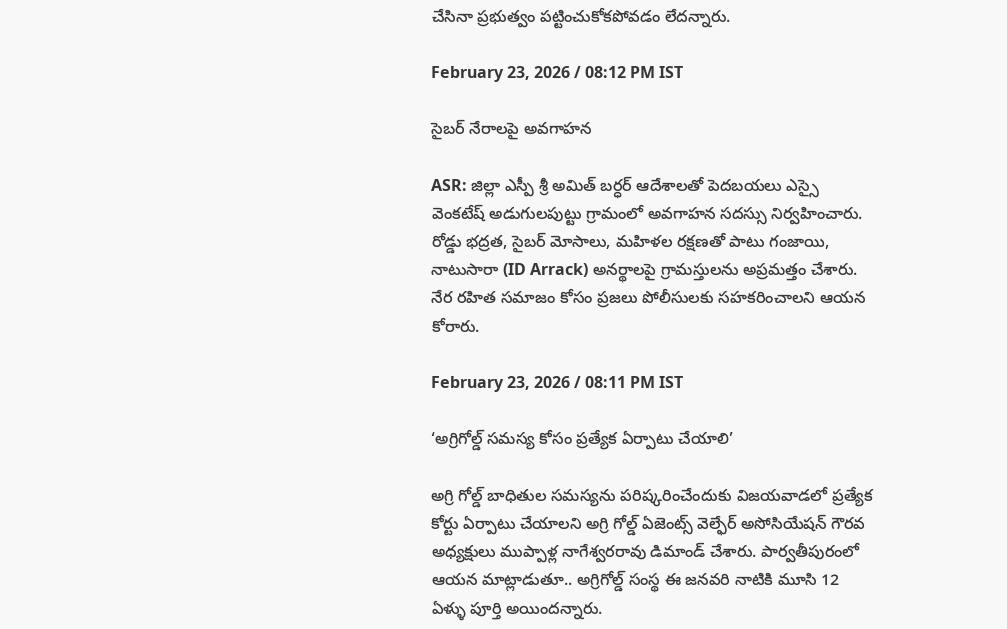చేసినా ప్రభుత్వం పట్టించుకోకపోవడం లేదన్నారు.

February 23, 2026 / 08:12 PM IST

సైబర్ నేరాలపై అవగాహన

ASR: జిల్లా ఎస్పీ శ్రీ అమిత్ బర్ధర్ ఆదేశాలతో పెదబయలు ఎస్సై వెంకటేష్ అడుగులపుట్టు గ్రామంలో అవగాహన సదస్సు నిర్వహించారు. రోడ్డు భద్రత, సైబర్ మోసాలు, మహిళల రక్షణతో పాటు గంజాయి, నాటుసారా (ID Arrack) అనర్థాలపై గ్రామస్తులను అప్రమత్తం చేశారు. నేర రహిత సమాజం కోసం ప్రజలు పోలీసులకు సహకరించాలని ఆయన కోరారు.

February 23, 2026 / 08:11 PM IST

‘అగ్రిగోల్డ్ సమస్య కోసం ప్రత్యేక ఏర్పాటు చేయాలి’

అగ్రి గోల్డ్ బాధితుల సమస్యను పరిష్కరించేందుకు విజయవాడలో ప్రత్యేక కోర్టు ఏర్పాటు చేయాలని అగ్రి గోల్డ్ ఏజెంట్స్ వెల్ఫేర్ అసోసియేషన్ గౌరవ అధ్యక్షులు ముప్పాళ్ల నాగేశ్వరరావు డిమాండ్ చేశారు. పార్వతీపురంలో ఆయన మాట్లాడుతూ.. అగ్రిగోల్డ్ సంస్థ ఈ జనవరి నాటికి మూసి 12 ఏళ్ళు పూర్తి అయిందన్నారు.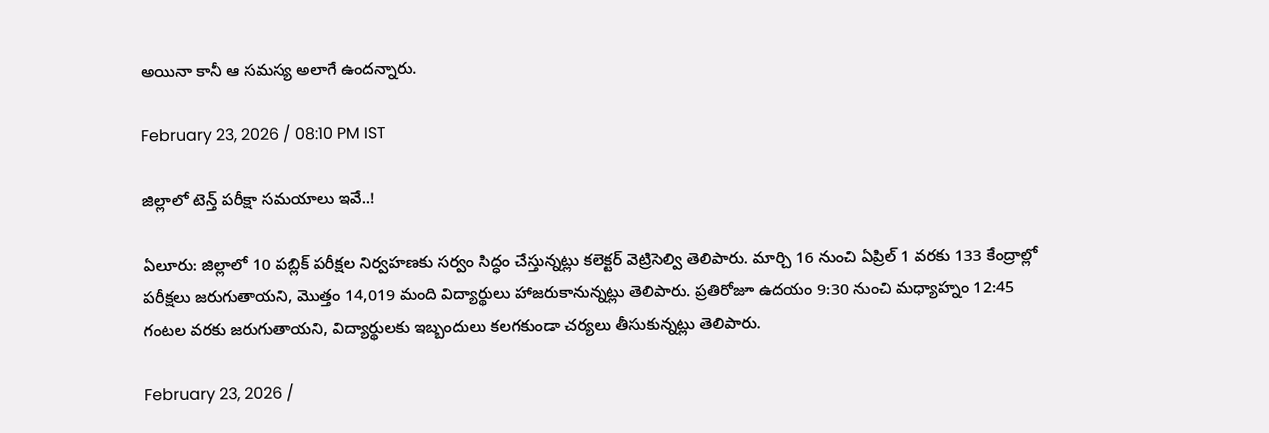అయినా కానీ ఆ సమస్య అలాగే ఉందన్నారు.

February 23, 2026 / 08:10 PM IST

జిల్లాలో టెన్త్ పరీక్షా సమయాలు ఇవే..!

ఏలూరు: జిల్లాలో 10 పబ్లిక్ పరీక్షల నిర్వహణకు సర్వం సిద్ధం చేస్తున్నట్లు కలెక్టర్ వెట్రిసెల్వి తెలిపారు. మార్చి 16 నుంచి ఏప్రిల్ 1 వరకు 133 కేంద్రాల్లో పరీక్షలు జరుగుతాయని, మొత్తం 14,019 మంది విద్యార్థులు హాజరుకానున్నట్లు తెలిపారు. ప్రతిరోజూ ఉదయం 9:30 నుంచి మధ్యాహ్నం 12:45 గంటల వరకు జరుగుతాయని, విద్యార్థులకు ఇబ్బందులు కలగకుండా చర్యలు తీసుకున్నట్లు తెలిపారు.

February 23, 2026 /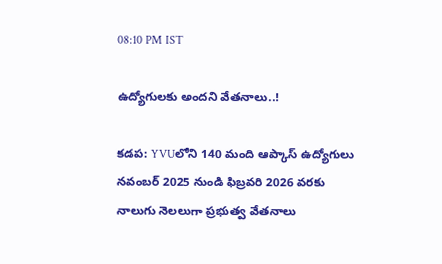08:10 PM IST

ఉద్యోగులకు అందని వేతనాలు..!

కడప: YVUలోని 140 మంది ఆప్కాస్ ఉద్యోగులు నవంబర్ 2025 నుండి ఫిబ్రవరి 2026 వరకు నాలుగు నెలలుగా ప్రభుత్వ వేతనాలు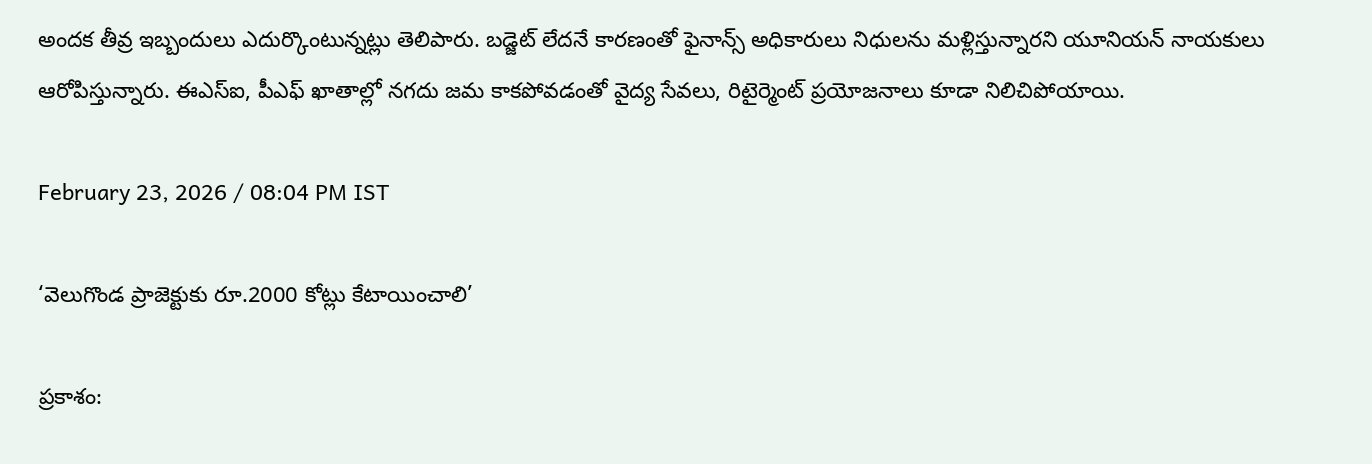అందక తీవ్ర ఇబ్బందులు ఎదుర్కొంటున్నట్లు తెలిపారు. బడ్జెట్ లేదనే కారణంతో ఫైనాన్స్ అధికారులు నిధులను మళ్లిస్తున్నారని యూనియన్ నాయకులు ఆరోపిస్తున్నారు. ఈఎస్ఐ, పీఎఫ్ ఖాతాల్లో నగదు జమ కాకపోవడంతో వైద్య సేవలు, రిటైర్మెంట్ ప్రయోజనాలు కూడా నిలిచిపోయాయి.

February 23, 2026 / 08:04 PM IST

‘వెలుగొండ ప్రాజెక్టుకు రూ.2000 కోట్లు కేటాయించాలి’

ప్రకాశం: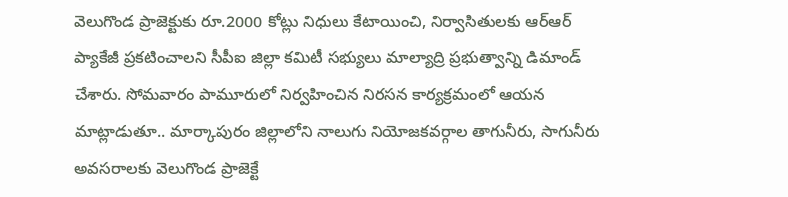వెలుగొండ ప్రాజెక్టుకు రూ.2000 కోట్లు నిధులు కేటాయించి, నిర్వాసితులకు ఆర్‌ఆర్ ప్యాకేజీ ప్రకటించాలని సీపీఐ జిల్లా కమిటీ సభ్యులు మాల్యాద్రి ప్రభుత్వాన్ని డిమాండ్ చేశారు. సోమవారం పామూరులో నిర్వహించిన నిరసన కార్యక్రమంలో ఆయన మాట్లాడుతూ.. మార్కాపురం జిల్లాలోని నాలుగు నియోజకవర్గాల తాగునీరు, సాగునీరు అవసరాలకు వెలుగొండ ప్రాజెక్టే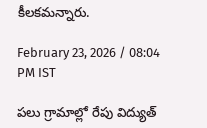కీలకమన్నారు.

February 23, 2026 / 08:04 PM IST

పలు గ్రామాల్లో రేపు విద్యుత్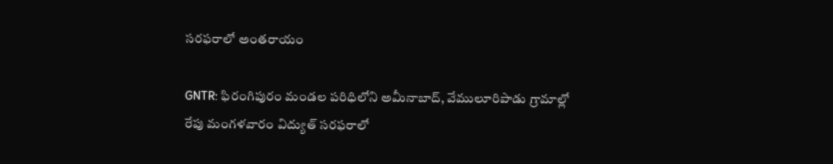సరఫరాలో అంతరాయం

GNTR: ఫిరంగిపురం మండల పరిధిలోని అమీనాబాద్, వేములూరిపాడు గ్రామాల్లో రేపు మంగళవారం విద్యుత్ సరఫరాలో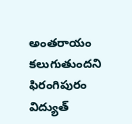అంతరాయం కలుగుతుందని ఫిరంగిపురం విద్యుత్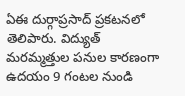ఏఈ దుర్గాప్రసాద్ ప్రకటనలో తెలిపారు. విద్యుత్ మరమ్మత్తుల పనుల కారణంగా ఉదయం 9 గంటల నుండి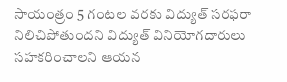సాయంత్రం 5 గంటల వరకు విద్యుత్ సరఫరా నిలిచిపోతుందని విద్యుత్ వినియోగదారులు సహకరించాలని ఆయన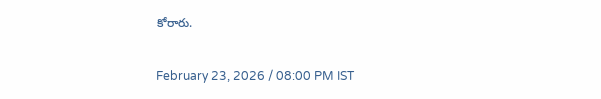కోరారు.

February 23, 2026 / 08:00 PM IST